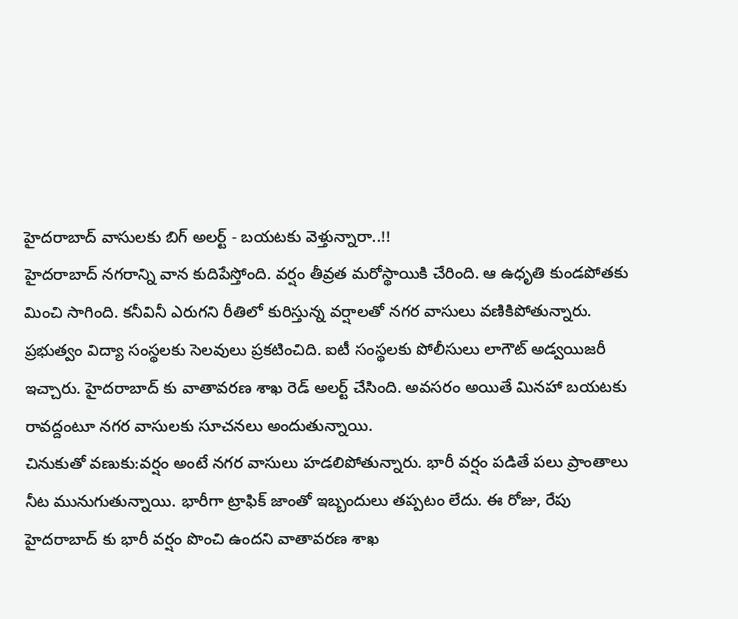హైదరాబాద్ వాసులకు బిగ్ అలర్ట్ - బయటకు వెళ్తున్నారా..!!
హైదరాబాద్ నగరాన్ని వాన కుదిపేస్తోంది. వర్షం తీవ్రత మరోస్థాయికి చేరింది. ఆ ఉధృతి కుండపోతకు మించి సాగింది. కనీవినీ ఎరుగని రీతిలో కురిస్తున్న వర్షాలతో నగర వాసులు వణికిపోతున్నారు. ప్రభుత్వం విద్యా సంస్థలకు సెలవులు ప్రకటించిది. ఐటీ సంస్థలకు పోలీసులు లాగౌట్ అడ్వయిజరీ ఇచ్చారు. హైదరాబాద్ కు వాతావరణ శాఖ రెడ్ అలర్ట్ చేసింది. అవసరం అయితే మినహా బయటకు రావద్దంటూ నగర వాసులకు సూచనలు అందుతున్నాయి.
చినుకుతో వణుకు:వర్షం అంటే నగర వాసులు హడలిపోతున్నారు. భారీ వర్షం పడితే పలు ప్రాంతాలు నీట మునుగుతున్నాయి. భారీగా ట్రాఫిక్ జాంతో ఇబ్బందులు తప్పటం లేదు. ఈ రోజు, రేపు హైదరాబాద్ కు భారీ వర్షం పొంచి ఉందని వాతావరణ శాఖ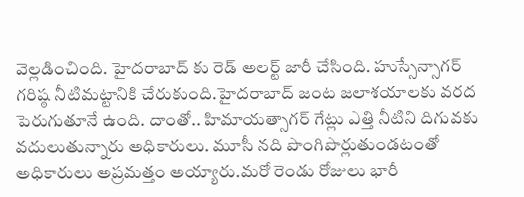వెల్లడించింది. హైదరాబాద్ కు రెడ్ అలర్ట్ జారీ చేసింది. హుస్సేన్సాగర్ గరిష్ఠ నీటిమట్టానికి చేరుకుంది.హైదరాబాద్ జంట జలాశయాలకు వరద పెరుగుతూనే ఉంది. దాంతో.. హిమాయత్సాగర్ గేట్లు ఎత్తి నీటిని దిగువకు వదులుతున్నారు అధికారులు. మూసీ నది పొంగిపొర్లుతుండటంతో అధికారులు అప్రమత్తం అయ్యారు.మరో రెండు రోజులు భారీ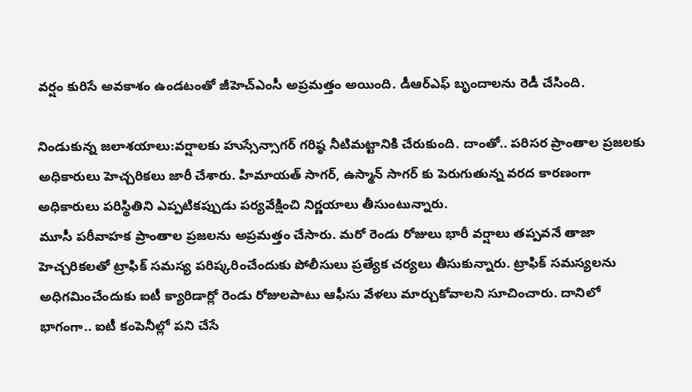వర్షం కురిసే అవకాశం ఉండటంతో జీహెచ్ఎంసీ అప్రమత్తం అయింది. డీఆర్ఎఫ్ బృందాలను రెడీ చేసింది.

నిండుకున్న జలాశయాలు:వర్షాలకు హుస్సేన్సాగర్ గరిష్ఠ నీటిమట్టానికి చేరుకుంది. దాంతో.. పరిసర ప్రాంతాల ప్రజలకు అధికారులు హెచ్చరికలు జారీ చేశారు. హిమాయత్ సాగర్, ఉస్మాన్ సాగర్ కు పెరుగుతున్న వరద కారణంగా అధికారులు పరిస్థితిని ఎప్పటికప్పుడు పర్యవేక్షించి నిర్ణయాలు తీసుంటున్నారు.
మూసీ పరీవాహక ప్రాంతాల ప్రజలను అప్రమత్తం చేసారు. మరో రెండు రోజులు భారీ వర్షాలు తప్పవనే తాజా హెచ్చరికలతో ట్రాఫిక్ సమస్య పరిష్కరించేందుకు పోలీసులు ప్రత్యేక చర్యలు తీసుకున్నారు. ట్రాఫిక్ సమస్యలను అధిగమించేందుకు ఐటీ క్యారిడార్లో రెండు రోజులపాటు ఆఫీసు వేళలు మార్చుకోవాలని సూచించారు. దానిలో భాగంగా.. ఐటీ కంపెనీల్లో పని చేసే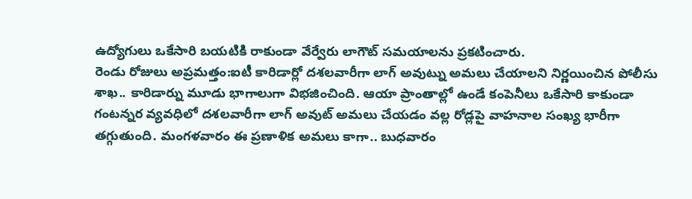ఉద్యోగులు ఒకేసారి బయటికి రాకుండా వేర్వేరు లాగౌట్ సమయాలను ప్రకటించారు.
రెండు రోజులు అప్రమత్తం:ఐటీ కారిడార్లో దశలవారీగా లాగ్ అవుట్ను అమలు చేయాలని నిర్ణయించిన పోలీసు శాఖ.. కారిడార్ను మూడు భాగాలుగా విభజించింది. ఆయా ప్రాంతాల్లో ఉండే కంపెనీలు ఒకేసారి కాకుండా గంటన్నర వ్యవధిలో దశలవారీగా లాగ్ అవుట్ అమలు చేయడం వల్ల రోడ్లపై వాహనాల సంఖ్య భారీగా తగ్గుతుంది. మంగళవారం ఈ ప్రణాళిక అమలు కాగా.. బుధవారం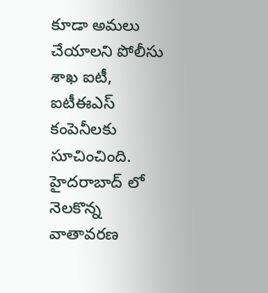కూడా అమలు చేయాలని పోలీసు శాఖ ఐటీ, ఐటీఈఎస్ కంపెనీలకు సూచించింది. హైదరాబాద్ లో నెలకొన్న వాతావరణ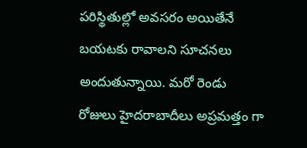పరిస్థితుల్లో అవసరం అయితేనే బయటకు రావాలని సూచనలు అందుతున్నాయి. మరో రెండు రోజులు హైదరాబాదీలు అప్రమత్తం గా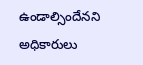ఉండాల్సిందేనని అధికారులు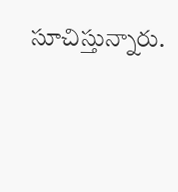సూచిస్తున్నారు.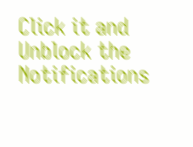Click it and Unblock the Notifications